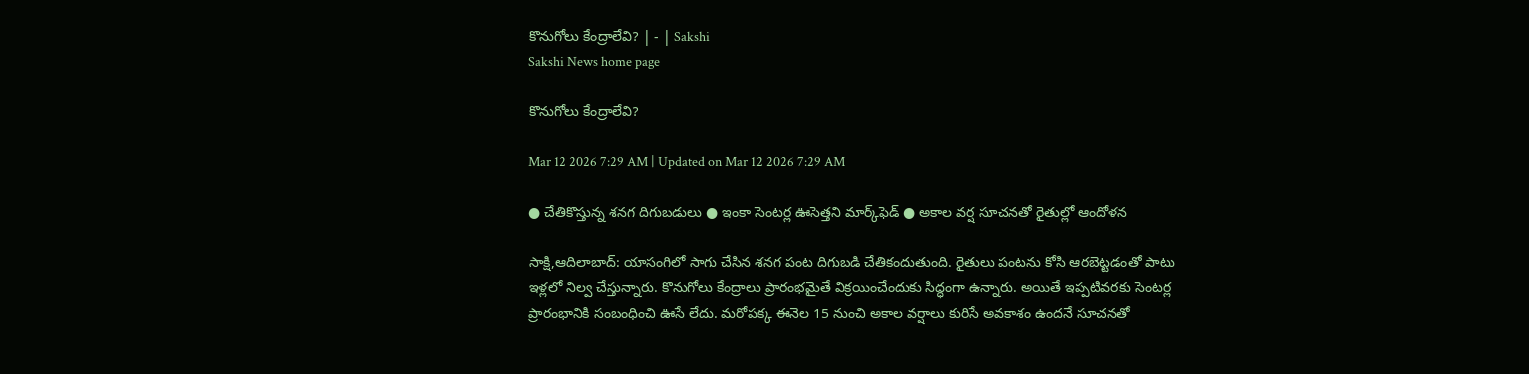కొనుగోలు కేంద్రాలేవి? | - | Sakshi
Sakshi News home page

కొనుగోలు కేంద్రాలేవి?

Mar 12 2026 7:29 AM | Updated on Mar 12 2026 7:29 AM

● చేతికొస్తున్న శనగ దిగుబడులు ● ఇంకా సెంటర్ల ఊసెత్తని మార్క్‌ఫెడ్‌ ● అకాల వర్ష సూచనతో రైతుల్లో ఆందోళన

సాక్షి,ఆదిలాబాద్‌: యాసంగిలో సాగు చేసిన శనగ పంట దిగుబడి చేతికందుతుంది. రైతులు పంటను కోసి ఆరబెట్టడంతో పాటు ఇళ్లలో నిల్వ చేస్తున్నారు. కొనుగోలు కేంద్రాలు ప్రారంభమైతే విక్రయించేందుకు సిద్ధంగా ఉన్నారు. అయితే ఇప్పటివరకు సెంటర్ల ప్రారంభానికి సంబంధించి ఊసే లేదు. మరోపక్క ఈనెల 15 నుంచి అకాల వర్షాలు కురిసే అవకాశం ఉందనే సూచనతో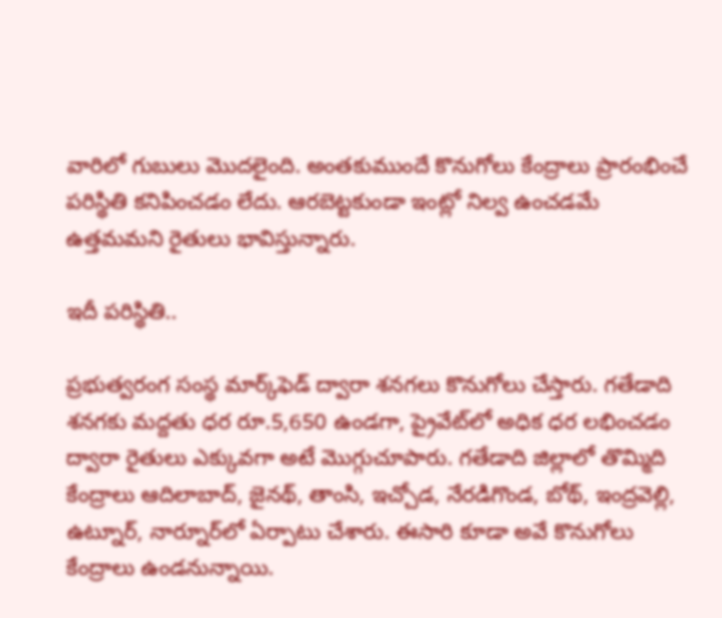వారిలో గుబులు మొదలైంది. అంతకుముందే కొనుగోలు కేంద్రాలు ప్రారంభించే పరిస్థితి కనిపించడం లేదు. ఆరబెట్టకుండా ఇంట్లో నిల్వ ఉంచడమే ఉత్తమమని రైతులు భావిస్తున్నారు.

ఇదీ పరిస్థితి..

ప్రభుత్వరంగ సంస్థ మార్క్‌ఫెడ్‌ ద్వారా శనగలు కొనుగోలు చేస్తారు. గతేడాది శనగకు మద్దతు ధర రూ.5,650 ఉండగా, ప్రైవేట్‌లో అధిక ధర లభించడం ద్వారా రైతులు ఎక్కువగా అటే మొగ్గుచూపారు. గతేడాది జిల్లాలో తొమ్మిది కేంద్రాలు ఆదిలాబాద్‌, జైనథ్‌, తాంసి, ఇచ్చోడ, నేరడిగొండ, బోథ్‌, ఇంద్రవెల్లి, ఉట్నూర్‌, నార్నూర్‌లో ఏర్పాటు చేశారు. ఈసారి కూడా అవే కొనుగోలు కేంద్రాలు ఉండనున్నాయి.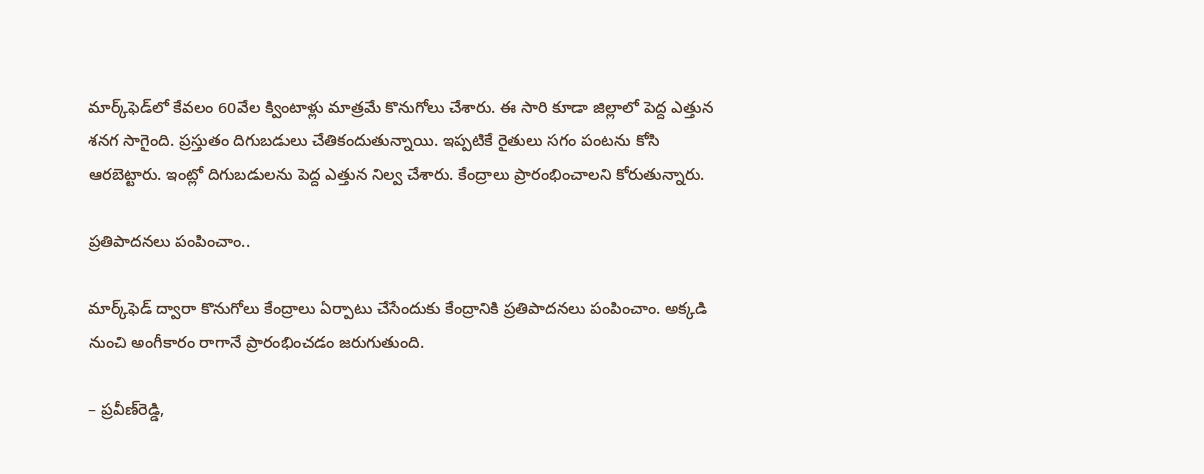మార్క్‌ఫెడ్‌లో కేవలం 60వేల క్వింటాళ్లు మాత్రమే కొనుగోలు చేశారు. ఈ సారి కూడా జిల్లాలో పెద్ద ఎత్తున శనగ సాగైంది. ప్రస్తుతం దిగుబడులు చేతికందుతున్నాయి. ఇప్పటికే రైతులు సగం పంటను కోసి ఆరబెట్టారు. ఇంట్లో దిగుబడులను పెద్ద ఎత్తున నిల్వ చేశారు. కేంద్రాలు ప్రారంభించాలని కోరుతున్నారు.

ప్రతిపాదనలు పంపించాం..

మార్క్‌ఫెడ్‌ ద్వారా కొనుగోలు కేంద్రాలు ఏర్పాటు చేసేందుకు కేంద్రానికి ప్రతిపాదనలు పంపించాం. అక్కడి నుంచి అంగీకారం రాగానే ప్రారంభించడం జరుగుతుంది.

– ప్రవీణ్‌రెడ్డి,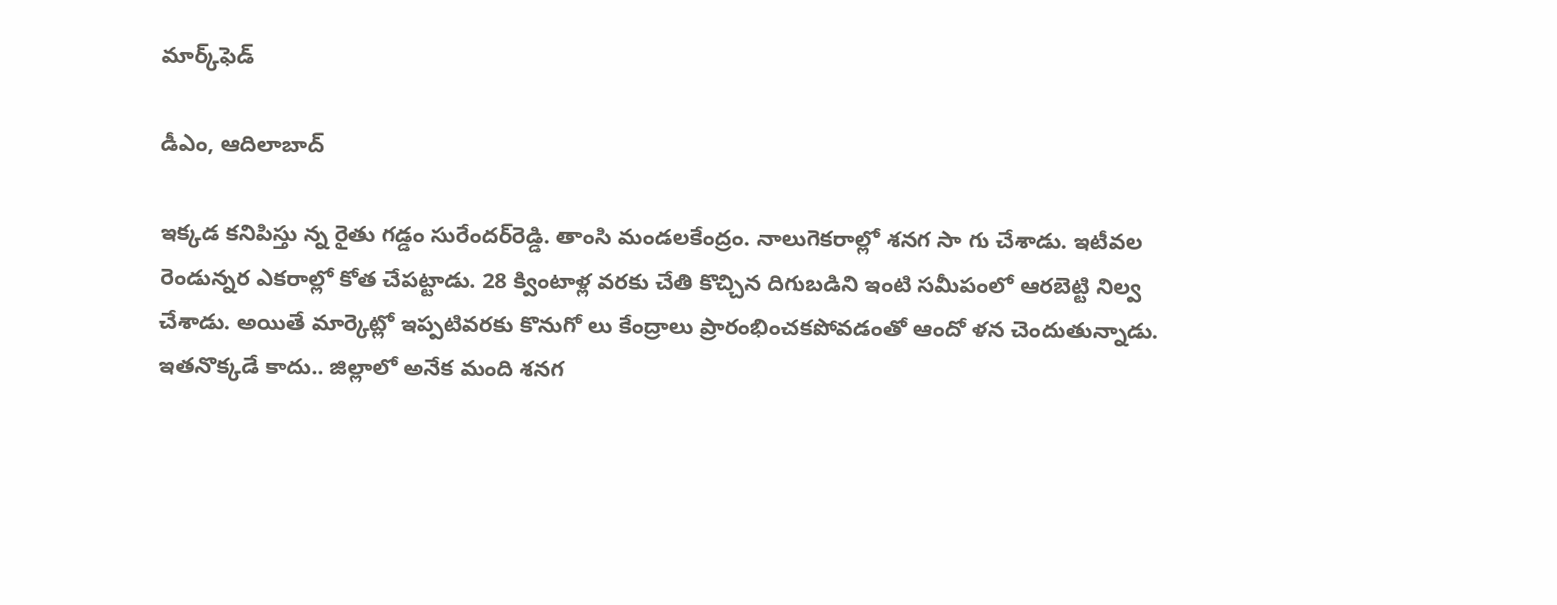మార్క్‌ఫెడ్‌

డీఎం, ఆదిలాబాద్‌

ఇక్కడ కనిపిస్తు న్న రైతు గడ్డం సురేందర్‌రెడ్డి. తాంసి మండలకేంద్రం. నాలుగెకరాల్లో శనగ సా గు చేశాడు. ఇటీవల రెండున్నర ఎకరాల్లో కోత చేపట్టాడు. 28 క్వింటాళ్ల వరకు చేతి కొచ్చిన దిగుబడిని ఇంటి సమీపంలో ఆరబెట్టి నిల్వ చేశాడు. అయితే మార్కెట్లో ఇప్పటివరకు కొనుగో లు కేంద్రాలు ప్రారంభించకపోవడంతో ఆందో ళన చెందుతున్నాడు. ఇతనొక్కడే కాదు.. జిల్లాలో అనేక మంది శనగ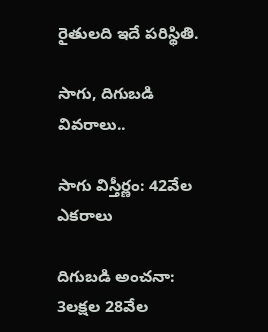రైతులది ఇదే పరిస్థితి.

సాగు, దిగుబడి వివరాలు..

సాగు విస్తీర్ణం: 42వేల ఎకరాలు

దిగుబడి అంచనా: 3లక్షల 28వేల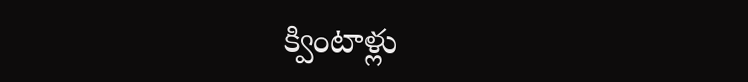క్వింటాళ్లు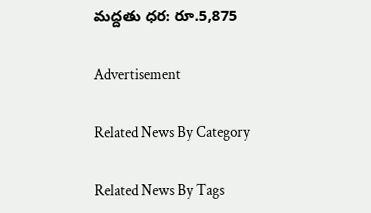మద్దతు ధర: రూ.5,875

Advertisement

Related News By Category

Related News By Tags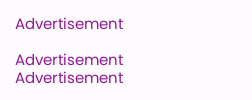Advertisement

Advertisement
Advertisement